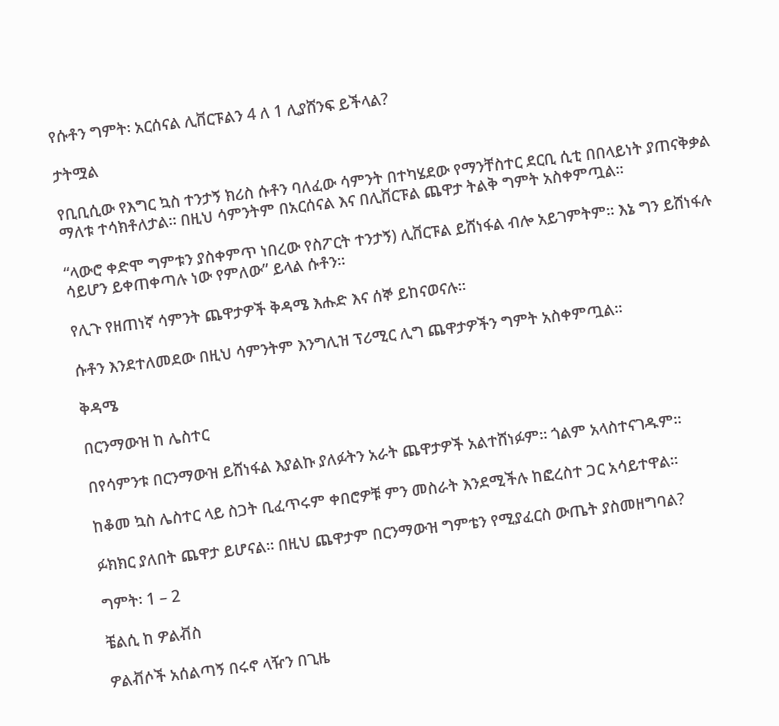የሱቶን ግምት፡ አርሰናል ሊቨርፑልን 4 ለ 1 ሊያሸንፍ ይችላል?

ታትሟል

የቢቢሲው የእግር ኳስ ተንታኝ ክሪስ ሱቶን ባለፈው ሳምንት በተካሄደው የማንቸስተር ደርቢ ሲቲ በበላይነት ያጠናቅቃል ማለቱ ተሳክቶለታል። በዚህ ሳምንትም በአርሰናል እና በሊቨርፑል ጨዋታ ትልቅ ግምት አስቀምጧል።

“ላውሮ ቀድሞ ግምቱን ያስቀምጥ ነበረው የስፖርት ተንታኝ) ሊቨርፑል ይሸነፋል ብሎ አይገምትም። እኔ ግን ይሸነፋሉ ሳይሆን ይቀጠቀጣሉ ነው የምለው” ይላል ሱቶን።

የሊጉ የዘጠነኛ ሳምንት ጨዋታዎች ቅዳሜ እሑድ እና ሰኞ ይከናወናሉ።

ሱቶን እንደተለመደው በዚህ ሳምንትም እንግሊዝ ፕሪሚር ሊግ ጨዋታዎችን ግምት አስቀምጧል።

ቅዳሜ

በርንማውዝ ከ ሌስተር

በየሳምንቱ በርንማውዝ ይሸነፋል እያልኩ ያለፉትን አራት ጨዋታዎች አልተሸነፉም። ጎልም አላስተናገዱም።

ከቆመ ኳስ ሌስተር ላይ ስጋት ቢፈጥሩም ቀበሮዎቹ ምን መስራት እንደሚችሉ ከፎረስተ ጋር አሳይተዋል።

ፉክክር ያለበት ጨዋታ ይሆናል። በዚህ ጨዋታም በርንማውዝ ግምቴን የሚያፈርስ ውጤት ያስመዘግባል?

ግምት፡ 1 – 2

ቼልሲ ከ ዎልቭስ

ዎልቭሶች አሰልጣኝ በሩኖ ላዥን በጊዜ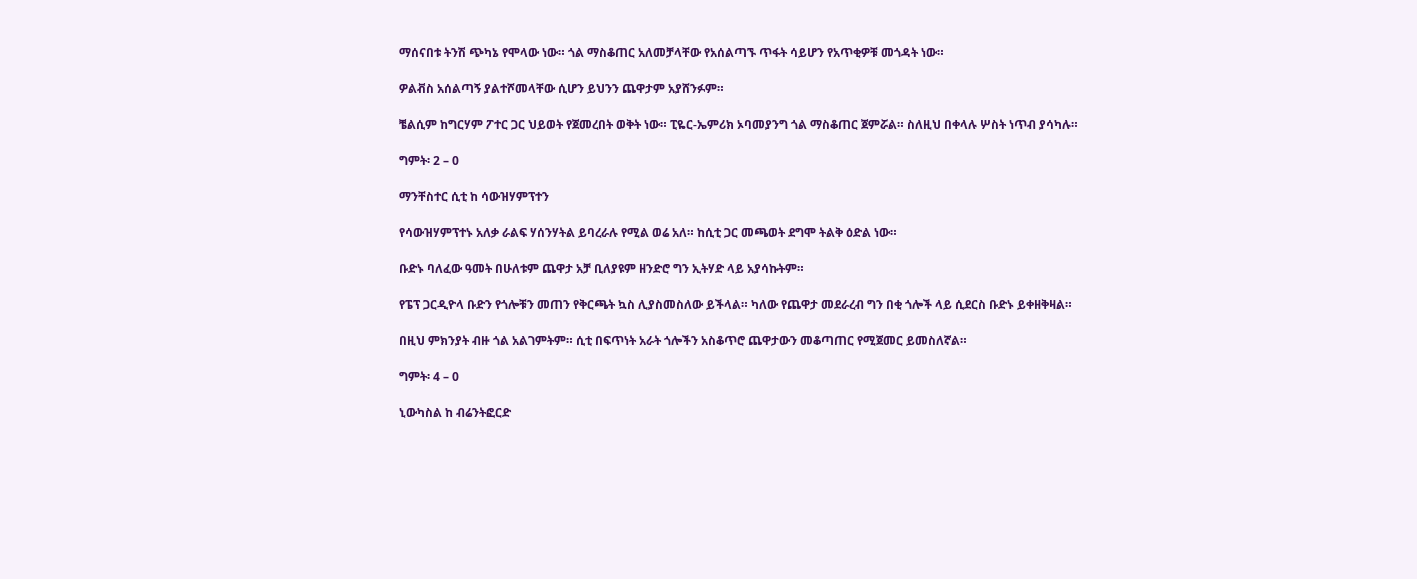ማሰናበቱ ትንሽ ጭካኔ የሞላው ነው። ጎል ማስቆጠር አለመቻላቸው የአሰልጣኙ ጥፋት ሳይሆን የአጥቂዎቹ መጎዳት ነው።

ዎልቭስ አሰልጣኝ ያልተሾመላቸው ሲሆን ይህንን ጨዋታም አያሸንፉም።

ቼልሲም ከግርሃም ፖተር ጋር ህይወት የጀመረበት ወቅት ነው። ፒዬር-ኤምሪክ ኦባመያንግ ጎል ማስቆጠር ጀምሯል። ስለዚህ በቀላሉ ሦስት ነጥብ ያሳካሉ።

ግምት፡ 2 – 0

ማንቸስተር ሲቲ ከ ሳውዝሃምፕተን

የሳውዝሃምፕተኑ አለቃ ራልፍ ሃሰንሃትል ይባረራሉ የሚል ወሬ አለ። ከሲቲ ጋር መጫወት ደግሞ ትልቅ ዕድል ነው።

ቡድኑ ባለፈው ዓመት በሁለቱም ጨዋታ አቻ ቢለያዩም ዘንድሮ ግን ኢትሃድ ላይ አያሳኩትም።

የፔፕ ጋርዲዮላ ቡድን የጎሎቹን መጠን የቅርጫት ኳስ ሊያስመስለው ይችላል። ካለው የጨዋታ መደራረብ ግን በቂ ጎሎች ላይ ሲደርስ ቡድኑ ይቀዘቅዛል።

በዚህ ምክንያት ብዙ ጎል አልገምትም። ሲቲ በፍጥነት አራት ጎሎችን አስቆጥሮ ጨዋታውን መቆጣጠር የሚጀመር ይመስለኛል።

ግምት፡ 4 – 0

ኒውካስል ከ ብሬንትፎርድ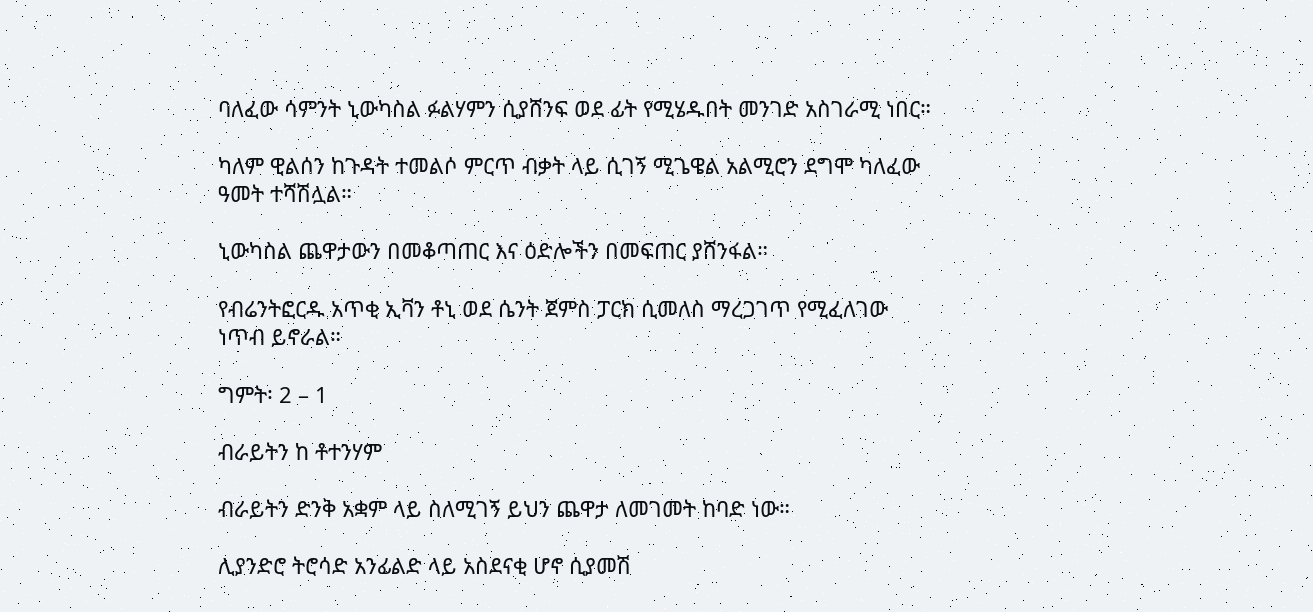ባለፈው ሳምንት ኒውካስል ፉልሃምን ሲያሸንፍ ወደ ፊት የሚሄዱበት መንገድ አስገራሚ ነበር።

ካለም ዊልሰን ከጉዳት ተመልሶ ምርጥ ብቃት ላይ ሲገኝ ሚጌዌል አልሚሮን ደግሞ ካለፈው ዓመት ተሻሽሏል።

ኒውካስል ጨዋታውን በመቆጣጠር እና ዕድሎችን በመፍጠር ያሸንፋል።

የብሬንትፎርዱ አጥቂ ኢቫን ቶኒ ወደ ሴንት ጀምስ ፓርክ ሲመለስ ማረጋገጥ የሚፈለገው ነጥብ ይኖራል።

ግምት፡ 2 – 1

ብራይትን ከ ቶተንሃም

ብራይትን ድንቅ አቋም ላይ ስለሚገኝ ይህን ጨዋታ ለመገመት ከባድ ነው።

ሊያንድሮ ትሮሳድ አንፊልድ ላይ አስደናቂ ሆኖ ሲያመሽ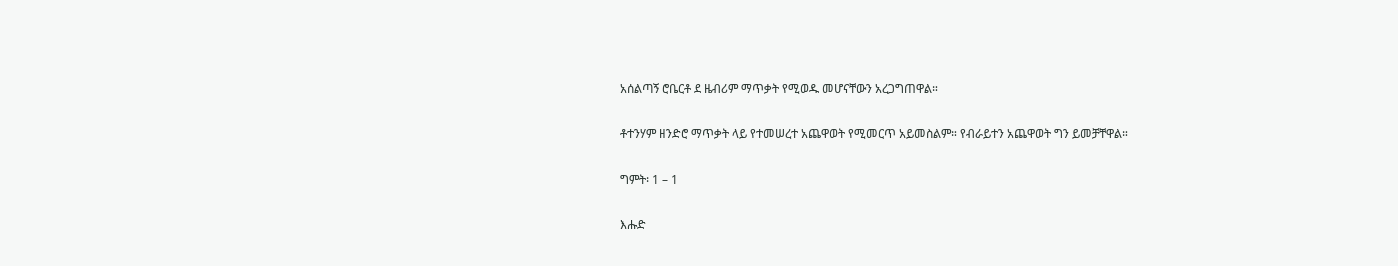አሰልጣኝ ሮቤርቶ ደ ዜብሪም ማጥቃት የሚወዱ መሆናቸውን አረጋግጠዋል።

ቶተንሃም ዘንድሮ ማጥቃት ላይ የተመሠረተ አጨዋወት የሚመርጥ አይመስልም። የብራይተን አጨዋወት ግን ይመቻቸዋል።

ግምት፡ 1 – 1

እሑድ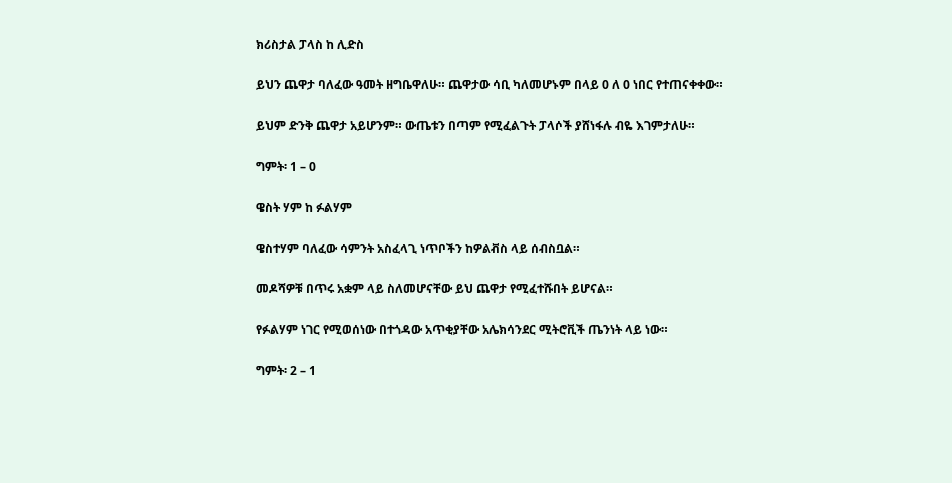ክሪስታል ፓላስ ከ ሊድስ

ይህን ጨዋታ ባለፈው ዓመት ዘግቤዋለሁ። ጨዋታው ሳቢ ካለመሆኑም በላይ 0 ለ 0 ነበር የተጠናቀቀው።

ይህም ድንቅ ጨዋታ አይሆንም። ውጤቱን በጣም የሚፈልጉት ፓላሶች ያሸነፋሉ ብዬ እገምታለሁ።

ግምት፡ 1 – 0

ዌስት ሃም ከ ፉልሃም

ዌስተሃም ባለፈው ሳምንት አስፈላጊ ነጥቦችን ከዎልቭስ ላይ ሰብስቧል።

መዶሻዎቹ በጥሩ አቋም ላይ ስለመሆናቸው ይህ ጨዋታ የሚፈተሹበት ይሆናል።

የፉልሃም ነገር የሚወሰነው በተጎዳው አጥቂያቸው አሌክሳንደር ሚትሮቪች ጤንነት ላይ ነው።

ግምት፡ 2 – 1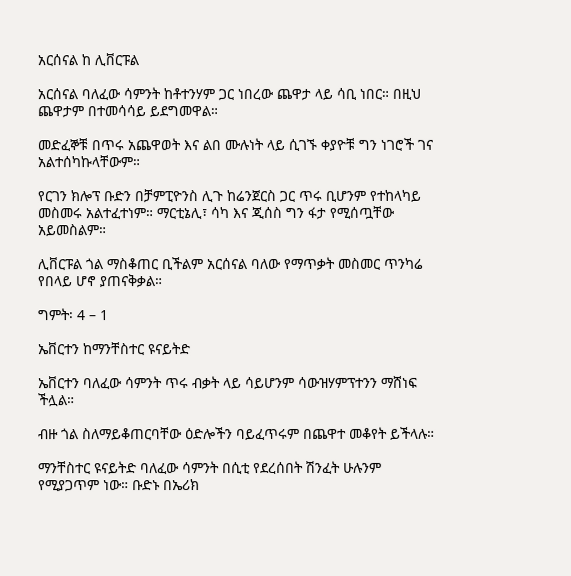አርሰናል ከ ሊቨርፑል

አርሰናል ባለፈው ሳምንት ከቶተንሃም ጋር ነበረው ጨዋታ ላይ ሳቢ ነበር። በዚህ ጨዋታም በተመሳሳይ ይደግመዋል።

መድፈኞቹ በጥሩ አጨዋወት እና ልበ ሙሉነት ላይ ሲገኙ ቀያዮቹ ግን ነገሮች ገና አልተሰካኩላቸውም።

የርገን ክሎፕ ቡድን በቻምፒዮንስ ሊጉ ከሬንጀርስ ጋር ጥሩ ቢሆንም የተከላካይ መስመሩ አልተፈተነም። ማርቲኔሊ፣ ሳካ እና ጂሰስ ግን ፋታ የሚሰጧቸው አይመስልም።

ሊቨርፑል ጎል ማስቆጠር ቢችልም አርሰናል ባለው የማጥቃት መስመር ጥንካሬ የበላይ ሆኖ ያጠናቅቃል።

ግምት፡ 4 – 1

ኤቨርተን ከማንቸስተር ዩናይትድ

ኤቨርተን ባለፈው ሳምንት ጥሩ ብቃት ላይ ሳይሆንም ሳውዝሃምፕተንን ማሸነፍ ችሏል።

ብዙ ጎል ስለማይቆጠርባቸው ዕድሎችን ባይፈጥሩም በጨዋተ መቆየት ይችላሉ።

ማንቸስተር ዩናይትድ ባለፈው ሳምንት በሲቲ የደረሰበት ሽንፈት ሁሉንም የሚያጋጥም ነው። ቡድኑ በኤሪክ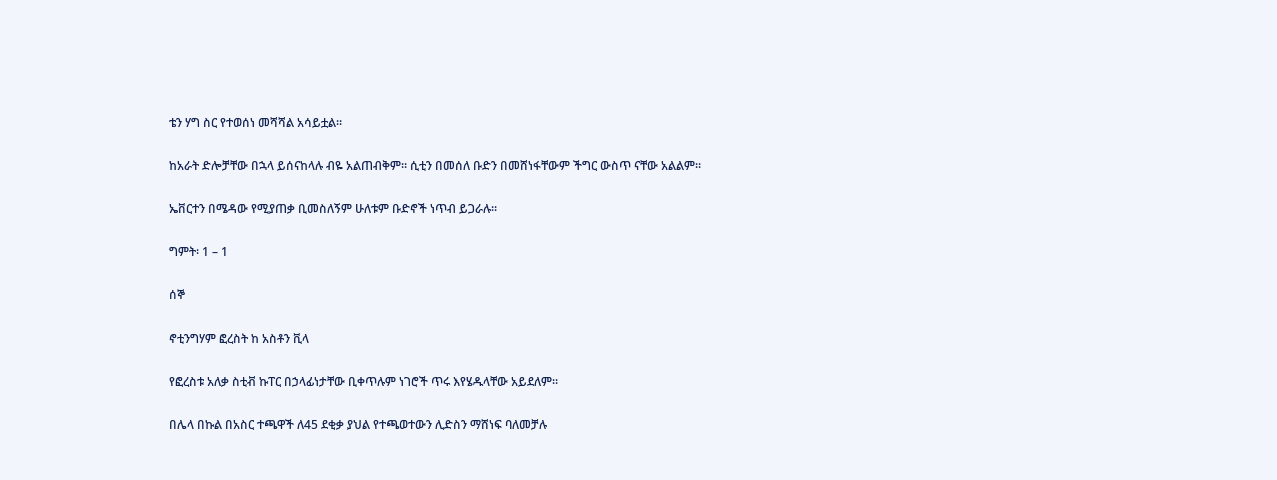ቴን ሃግ ስር የተወሰነ መሻሻል አሳይቷል።

ከአራት ድሎቻቸው በኋላ ይሰናከላሉ ብዬ አልጠብቅም። ሲቲን በመሰለ ቡድን በመሸነፋቸውም ችግር ውስጥ ናቸው አልልም።

ኤቨርተን በሜዳው የሚያጠቃ ቢመስለኝም ሁለቱም ቡድኖች ነጥብ ይጋራሉ።

ግምት፡ 1 – 1

ሰኞ

ኖቲንግሃም ፎረስት ከ አስቶን ቪላ

የፎረስቱ አለቃ ስቲቭ ኩፐር በኃላፊነታቸው ቢቀጥሉም ነገሮች ጥሩ እየሄዱላቸው አይደለም።

በሌላ በኩል በአስር ተጫዋች ለ45 ደቂቃ ያህል የተጫወተውን ሊድስን ማሸነፍ ባለመቻሉ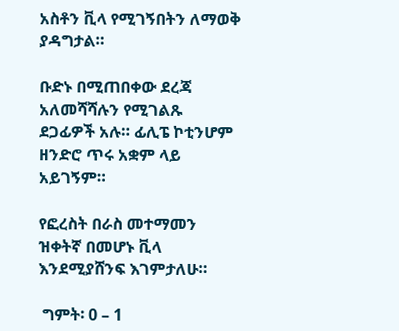አስቶን ቪላ የሚገኝበትን ለማወቅ ያዳግታል።

ቡድኑ በሚጠበቀው ደረጃ አለመሻሻሉን የሚገልጹ ደጋፊዎች አሉ። ፊሊፔ ኮቲንሆም ዘንድሮ ጥሩ አቋም ላይ አይገኝም።

የፎረስት በራስ መተማመን ዝቀትኛ በመሆኑ ቪላ እንደሚያሸንፍ እገምታለሁ።

 ግምት፡ 0 – 1